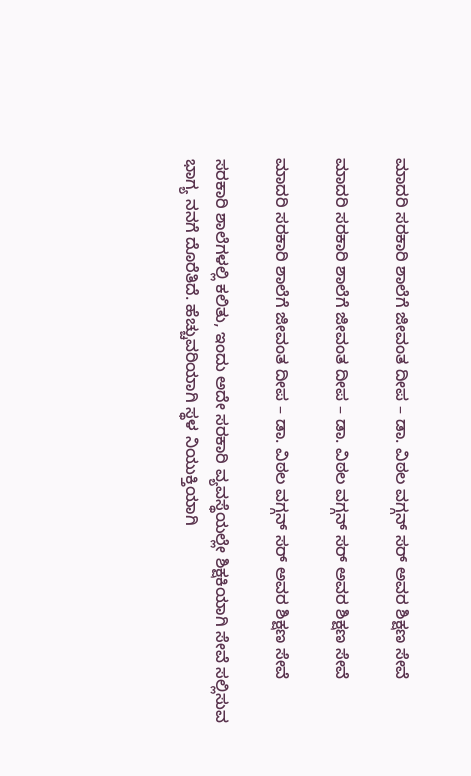ಮಾದರಿ ಸರಕಾರಿ ಶಾಲೆಗೆ ಜೀವಂತ ದೀಪ – ಡಾ. ವಿಠಲ ವಗ್ಗನ್ ಸರ್ ಅವರ ಶಿಕ್ಷಣ ಸೇವೆ

ಮಾದರಿ ಸರಕಾರಿ ಶಾಲೆಗೆ ಜೀವಂತ ದೀಪ – ಡಾ. ವಿಠಲ ವಗ್ಗನ್ ಸರ್ ಅವರ ಶಿಕ್ಷಣ ಸೇವೆ

ಮಾದರಿ ಸರಕಾರಿ ಶಾಲೆಗೆ ಜೀವಂತ ದೀಪ – ಡಾ. ವಿಠಲ ವಗ್ಗನ್ ಸರ್ ಅವರ ಶಿಕ್ಷಣ ಸೇವೆ

ಸರಕಾರಿ ಶಾಲೆಗಳಲ್ಲಿ ಕಲಿತು, ಇಂದು ಅದೇ ಸರಕಾರಿ ವ್ಯವಸ್ಥೆಯಲ್ಲೇ ಶಿಕ್ಷಕಿಯಾಗಿ ಸೇವೆ ಸಲ್ಲಿಸುವ ಭಾಗ್ಯ ನನಗೆ ದೊರೆತಿದೆ. ಹೆಚ್ಚುವರಿಯಾಗಿ ಸ್ಥಳ ನಿಯುಕ್ತಿಯಾಗಿ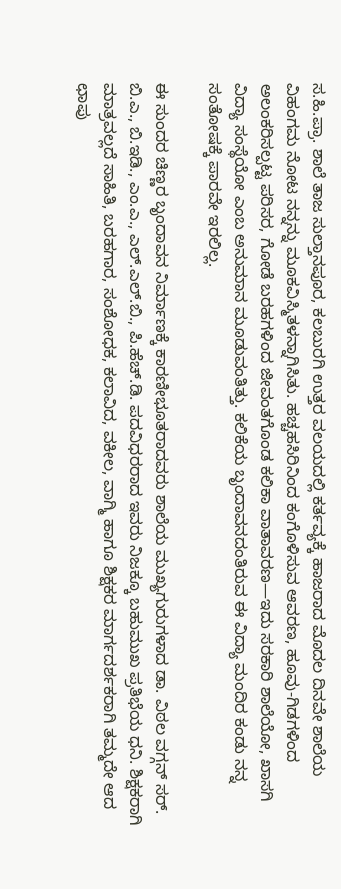ಸ.ಹಿ.ಪ್ರಾ. ಶಾಲೆ ತಾಜ ಸುಲ್ತಾನಪೂರ, ಕಲಬುರಗಿ ಉತ್ತರ ವಲಯದಲ್ಲಿ ಕರ್ತವ್ಯಕ್ಕೆ ಹಾಜರಾದ ಮೊದಲ ದಿನವೇ ಶಾಲೆಯ ವಿಹಂಗಮ ನೋಟ ನನ್ನನ್ನು ಮೂಕವಿಸ್ಮಿತಳನ್ನಾಗಿಸಿತು. ಹಚ್ಚಹಸಿರಿನಿಂದ ಕಂಗೊಳಿಸುವ ಆವರಣ, ಹೂವು-ಗಿಡಗಳಿಂದ ಅಲಂಕರಿಸಲ್ಪಟ್ಟ ಪರಿಸರ, ಗೋಡೆ ಬರಹಗಳಿಂದ ಜೀವಂತಗೊಂಡ ಕಲಿಕಾ ವಾತಾವರಣ—ಇದು ಸರಕಾರಿ ಶಾಲೆಯೋ, ಖಾಸಗಿ ವಿದ್ಯಾ ಸಂಸ್ಥೆಯೋ ಎಂಬ ಅನುಮಾನ ಮೂಡುವಂತಿತ್ತು. ಕಲಿಕೆಯ ಬೃಂದಾವನದಂತಿರುವ ಈ ವಿದ್ಯಾ ಮಂದಿರ ಕಂಡು ನನ್ನ ಸಂತೋಷಕ್ಕೆ ಪಾರವೇ ಇರಲಿಲ್ಲ.

ಈ ಸುಂದರ ಚಿಣ್ಣರ ಬೃಂದಾವನ ನಿರ್ಮಾಣಕ್ಕೆ ಕಾರಣೀಭೂತರಾದವರು ಶಾಲೆಯ ಮುಖ್ಯಗುರುಗಳಾದ ಡಾ. ವಿಠಲ ವಗ್ಗನ್ ಸರ್. ಬಿ.ಎ., ಬಿ.ಇಡಿ., ಎಂ.ಎ., ಎಲ್.ಎಲ್.ಬಿ., ಪಿ.ಹೆಚ್.ಡಿ. ಪದವಿಧರರಾದ ಇವರು ನಿಜಕ್ಕೂ ಬಹುಮುಖ ಪ್ರತಿಭೆಯ ಧನಿ. ಶಿಕ್ಷಕರಾಗಿ ಮಾತ್ರವಲ್ಲದೆ ಸಾಹಿತಿ, ಬರಹಗಾರ, ಸಂಶೋಧಕ, ಕಲಾವಿದ, ವಕೀಲ, ವಾಗ್ಮಿ ಹಾಗೂ ಶಿಕ್ಷಕರ ಮಾರ್ಗದರ್ಶಕರಾಗಿ ತಮ್ಮದೇ ಆದ ಛಾಪು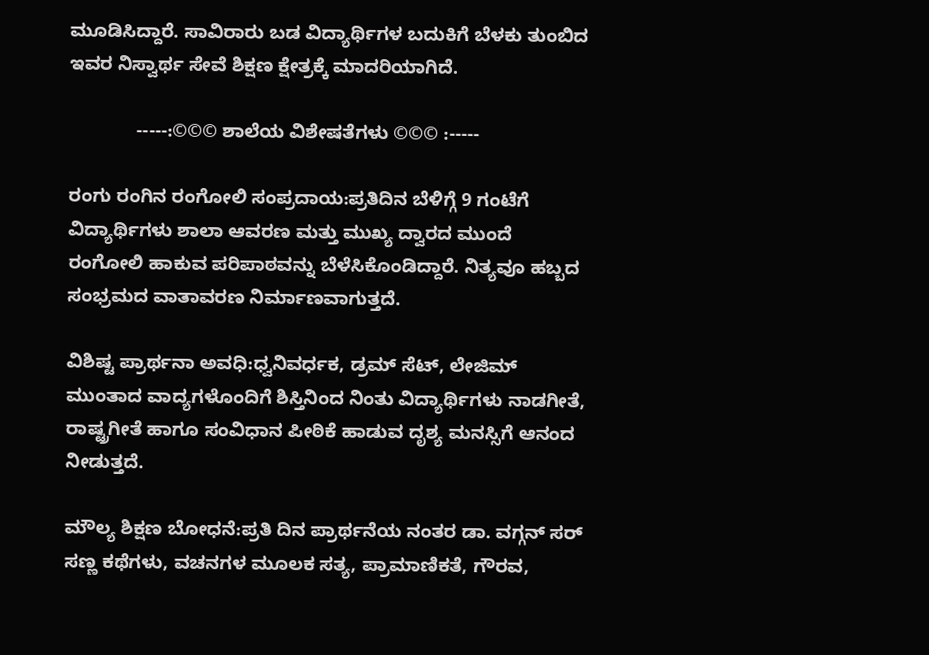ಮೂಡಿಸಿದ್ದಾರೆ. ಸಾವಿರಾರು ಬಡ ವಿದ್ಯಾರ್ಥಿಗಳ ಬದುಕಿಗೆ ಬೆಳಕು ತುಂಬಿದ ಇವರ ನಿಸ್ವಾರ್ಥ ಸೇವೆ ಶಿಕ್ಷಣ ಕ್ಷೇತ್ರಕ್ಕೆ ಮಾದರಿಯಾಗಿದೆ.

             -----:©©© ಶಾಲೆಯ ವಿಶೇಷತೆಗಳು ©©© :-----

ರಂಗು ರಂಗಿನ ರಂಗೋಲಿ ಸಂಪ್ರದಾಯ:ಪ್ರತಿದಿನ ಬೆಳಿಗ್ಗೆ 9 ಗಂಟೆಗೆ ವಿದ್ಯಾರ್ಥಿಗಳು ಶಾಲಾ ಆವರಣ ಮತ್ತು ಮುಖ್ಯ ದ್ವಾರದ ಮುಂದೆ ರಂಗೋಲಿ ಹಾಕುವ ಪರಿಪಾಠವನ್ನು ಬೆಳೆಸಿಕೊಂಡಿದ್ದಾರೆ. ನಿತ್ಯವೂ ಹಬ್ಬದ ಸಂಭ್ರಮದ ವಾತಾವರಣ ನಿರ್ಮಾಣವಾಗುತ್ತದೆ.

ವಿಶಿಷ್ಟ ಪ್ರಾರ್ಥನಾ ಅವಧಿ:ಧ್ವನಿವರ್ಧಕ, ಡ್ರಮ್ ಸೆಟ್, ಲೇಜಿಮ್ ಮುಂತಾದ ವಾದ್ಯಗಳೊಂದಿಗೆ ಶಿಸ್ತಿನಿಂದ ನಿಂತು ವಿದ್ಯಾರ್ಥಿಗಳು ನಾಡಗೀತೆ, ರಾಷ್ಟ್ರಗೀತೆ ಹಾಗೂ ಸಂವಿಧಾನ ಪೀಠಿಕೆ ಹಾಡುವ ದೃಶ್ಯ ಮನಸ್ಸಿಗೆ ಆನಂದ ನೀಡುತ್ತದೆ.

ಮೌಲ್ಯ ಶಿಕ್ಷಣ ಬೋಧನೆ:ಪ್ರತಿ ದಿನ ಪ್ರಾರ್ಥನೆಯ ನಂತರ ಡಾ. ವಗ್ಗನ್ ಸರ್ ಸಣ್ಣ ಕಥೆಗಳು, ವಚನಗಳ ಮೂಲಕ ಸತ್ಯ, ಪ್ರಾಮಾಣಿಕತೆ, ಗೌರವ,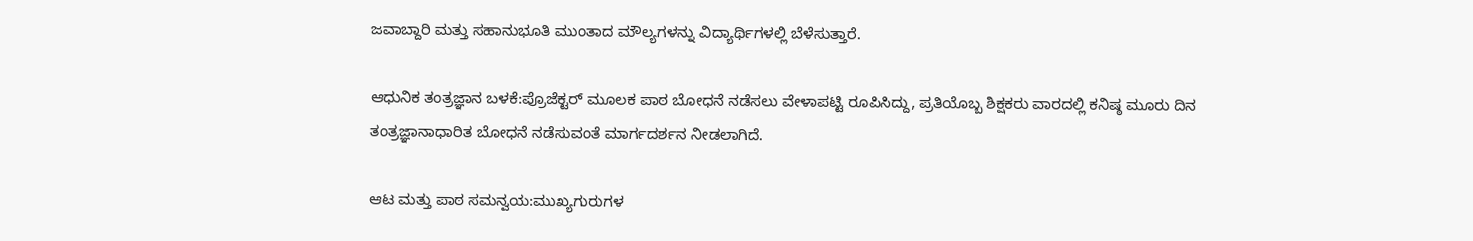ಜವಾಬ್ದಾರಿ ಮತ್ತು ಸಹಾನುಭೂತಿ ಮುಂತಾದ ಮೌಲ್ಯಗಳನ್ನು ವಿದ್ಯಾರ್ಥಿಗಳಲ್ಲಿ ಬೆಳೆಸುತ್ತಾರೆ.

ಆಧುನಿಕ ತಂತ್ರಜ್ಞಾನ ಬಳಕೆ:ಪ್ರೊಜೆಕ್ಟರ್ ಮೂಲಕ ಪಾಠ ಬೋಧನೆ ನಡೆಸಲು ವೇಳಾಪಟ್ಟಿ ರೂಪಿಸಿದ್ದು, ಪ್ರತಿಯೊಬ್ಬ ಶಿಕ್ಷಕರು ವಾರದಲ್ಲಿ ಕನಿಷ್ಠ ಮೂರು ದಿನ ತಂತ್ರಜ್ಞಾನಾಧಾರಿತ ಬೋಧನೆ ನಡೆಸುವಂತೆ ಮಾರ್ಗದರ್ಶನ ನೀಡಲಾಗಿದೆ.

ಆಟ ಮತ್ತು ಪಾಠ ಸಮನ್ವಯ:ಮುಖ್ಯಗುರುಗಳ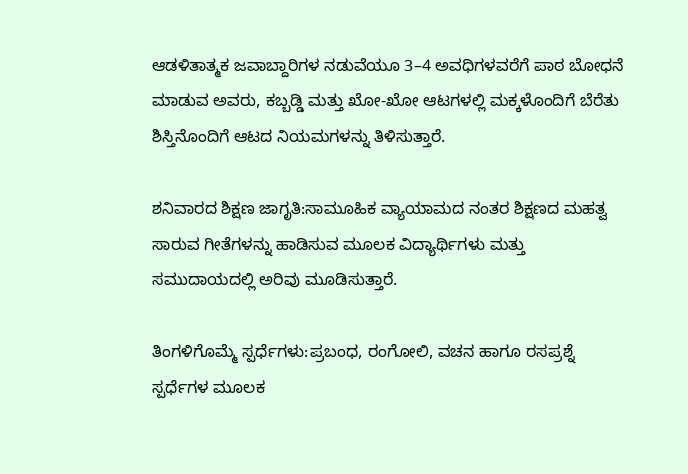ಆಡಳಿತಾತ್ಮಕ ಜವಾಬ್ದಾರಿಗಳ ನಡುವೆಯೂ 3–4 ಅವಧಿಗಳವರೆಗೆ ಪಾಠ ಬೋಧನೆ ಮಾಡುವ ಅವರು, ಕಬ್ಬಡ್ಡಿ ಮತ್ತು ಖೋ-ಖೋ ಆಟಗಳಲ್ಲಿ ಮಕ್ಕಳೊಂದಿಗೆ ಬೆರೆತು ಶಿಸ್ತಿನೊಂದಿಗೆ ಆಟದ ನಿಯಮಗಳನ್ನು ತಿಳಿಸುತ್ತಾರೆ.

ಶನಿವಾರದ ಶಿಕ್ಷಣ ಜಾಗೃತಿ:ಸಾಮೂಹಿಕ ವ್ಯಾಯಾಮದ ನಂತರ ಶಿಕ್ಷಣದ ಮಹತ್ವ ಸಾರುವ ಗೀತೆಗಳನ್ನು ಹಾಡಿಸುವ ಮೂಲಕ ವಿದ್ಯಾರ್ಥಿಗಳು ಮತ್ತು ಸಮುದಾಯದಲ್ಲಿ ಅರಿವು ಮೂಡಿಸುತ್ತಾರೆ.

ತಿಂಗಳಿಗೊಮ್ಮೆ ಸ್ಪರ್ಧೆಗಳು:ಪ್ರಬಂಧ, ರಂಗೋಲಿ, ವಚನ ಹಾಗೂ ರಸಪ್ರಶ್ನೆ ಸ್ಪರ್ಧೆಗಳ ಮೂಲಕ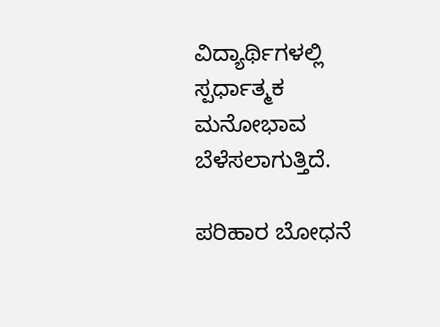ವಿದ್ಯಾರ್ಥಿಗಳಲ್ಲಿ ಸ್ಪರ್ಧಾತ್ಮಕ ಮನೋಭಾವ ಬೆಳೆಸಲಾಗುತ್ತಿದೆ.

ಪರಿಹಾರ ಬೋಧನೆ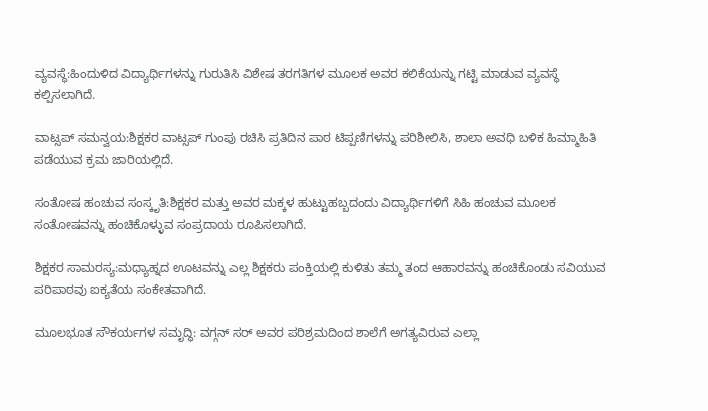ವ್ಯವಸ್ಥೆ:ಹಿಂದುಳಿದ ವಿದ್ಯಾರ್ಥಿಗಳನ್ನು ಗುರುತಿಸಿ ವಿಶೇಷ ತರಗತಿಗಳ ಮೂಲಕ ಅವರ ಕಲಿಕೆಯನ್ನು ಗಟ್ಟಿ ಮಾಡುವ ವ್ಯವಸ್ಥೆ ಕಲ್ಪಿಸಲಾಗಿದೆ.

ವಾಟ್ಸಪ್ ಸಮನ್ವಯ:ಶಿಕ್ಷಕರ ವಾಟ್ಸಪ್ ಗುಂಪು ರಚಿಸಿ ಪ್ರತಿದಿನ ಪಾಠ ಟಿಪ್ಪಣಿಗಳನ್ನು ಪರಿಶೀಲಿಸಿ, ಶಾಲಾ ಅವಧಿ ಬಳಿಕ ಹಿಮ್ಮಾಹಿತಿ ಪಡೆಯುವ ಕ್ರಮ ಜಾರಿಯಲ್ಲಿದೆ.

ಸಂತೋಷ ಹಂಚುವ ಸಂಸ್ಕೃತಿ:ಶಿಕ್ಷಕರ ಮತ್ತು ಅವರ ಮಕ್ಕಳ ಹುಟ್ಟುಹಬ್ಬದಂದು ವಿದ್ಯಾರ್ಥಿಗಳಿಗೆ ಸಿಹಿ ಹಂಚುವ ಮೂಲಕ ಸಂತೋಷವನ್ನು ಹಂಚಿಕೊಳ್ಳುವ ಸಂಪ್ರದಾಯ ರೂಪಿಸಲಾಗಿದೆ.

ಶಿಕ್ಷಕರ ಸಾಮರಸ್ಯ:ಮಧ್ಯಾಹ್ನದ ಊಟವನ್ನು ಎಲ್ಲ ಶಿಕ್ಷಕರು ಪಂಕ್ತಿಯಲ್ಲಿ ಕುಳಿತು ತಮ್ಮ ತಂದ ಆಹಾರವನ್ನು ಹಂಚಿಕೊಂಡು ಸವಿಯುವ ಪರಿಪಾಠವು ಐಕ್ಯತೆಯ ಸಂಕೇತವಾಗಿದೆ.

ಮೂಲಭೂತ ಸೌಕರ್ಯಗಳ ಸಮೃದ್ಧಿ: ವಗ್ಗನ್ ಸರ್ ಅವರ ಪರಿಶ್ರಮದಿಂದ ಶಾಲೆಗೆ ಅಗತ್ಯವಿರುವ ಎಲ್ಲಾ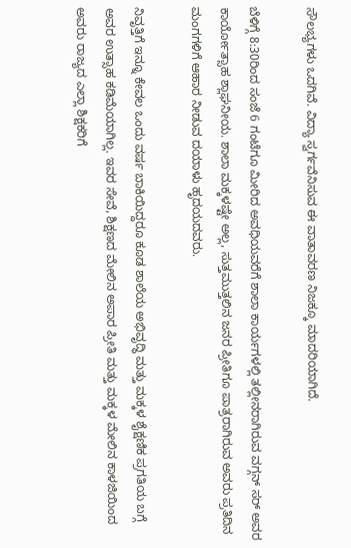ಸೌಲಭ್ಯಗಳು ಒದಗಿವೆ. ವಿದ್ಯಾ ಸ್ವರ್ಗವೆನಿಸುವ ಈ ವಾತಾವರಣ ನಿಜಕ್ಕೂ ಮಾದರಿಯಾಗಿದೆ.

ಬೆಳಿಗ್ಗೆ 8:30ರಿಂದ ಸಂಜೆ 6 ಗಂಟೆಗೂ ಮೀರಿದ ಅವಧಿಯವರೆಗೆ ಶಾಲಾ ಕಾರ್ಯಗಳಲ್ಲಿ ತಲ್ಲೀನರಾಗಿರುವ ವಗ್ಗನ್ ಸರ್ ಅವರ ಕಾರ್ಯೋತ್ಸಾಹ ಶ್ಲಾಘನೀಯ. ಶಾಲಾ ಮಕ್ಕಳಷ್ಟೇ ಅಲ್ಲ, ಸುತ್ತಮುತ್ತಲಿನ ಜನರ ಪ್ರೀತಿಗೂ ಪಾತ್ರರಾಗಿರುವ ಅವರು ಪ್ರತಿದಿನ ಮಂಗಗಳಿಗೆ ಆಹಾರ ನೀಡುವ ದಯಾಳು ಹೃದಯದವರು.

ನಿವೃತ್ತಿಗೆ ಇನ್ನೂ ಕೇವಲ ಒಂದು ವರ್ಷ ಬಾಕಿಯಿದ್ದರೂ ಕೂಡ ಶಾಲೆಯ ಅಭಿವೃದ್ಧಿ ಮತ್ತು ಮಕ್ಕಳ ಶೈಕ್ಷಣಿಕ ಪ್ರಗತಿಯ ಬಗ್ಗೆ ಅವರ ಉತ್ಸಾಹ ಕಡಿಮೆಯಾಗಿಲ್ಲ. ಇವರ ಸೇವೆ, ಶಿಕ್ಷಣದ ಮೇಲಿನ ಅಪಾರ ಪ್ರೀತಿ ಮತ್ತು ಮಕ್ಕಳ ಮೇಲಿನ ಕಾಳಜಿಯಿಂದ ಅವರು ರಾಜ್ಯದ ಎಲ್ಲಾ ಶಿಕ್ಷಕರಿಗೆ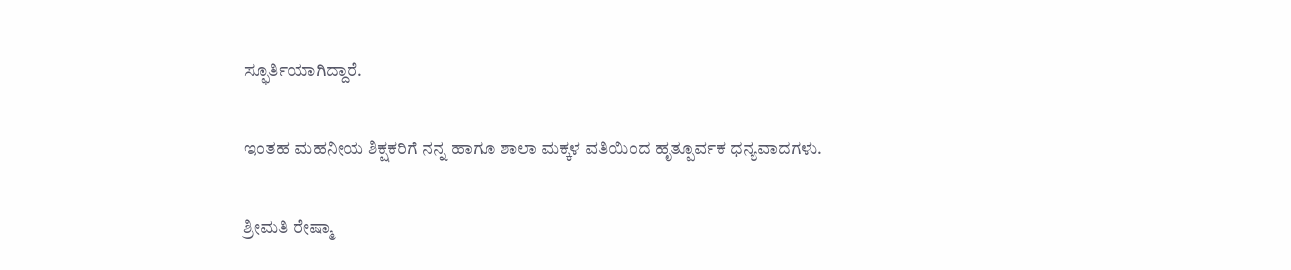ಸ್ಫೂರ್ತಿಯಾಗಿದ್ದಾರೆ.

ಇಂತಹ ಮಹನೀಯ ಶಿಕ್ಷಕರಿಗೆ ನನ್ನ ಹಾಗೂ ಶಾಲಾ ಮಕ್ಕಳ ವತಿಯಿಂದ ಹೃತ್ಪೂರ್ವಕ ಧನ್ಯವಾದಗಳು.

ಶ್ರೀಮತಿ ರೇಷ್ಮಾ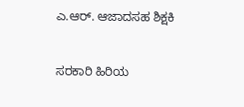ಎ.ಆರ್. ಆಜಾದಸಹ ಶಿಕ್ಷಕಿ

ಸರಕಾರಿ ಹಿರಿಯ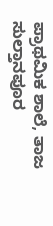ಪ್ರಾಥಮಿಕ ಶಾಲೆ, ತಾಜ ಸುಲ್ತಾನಪೂರ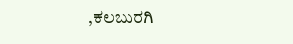,ಕಲಬುರಗಿ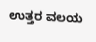ಉತ್ತರ ವಲಯ